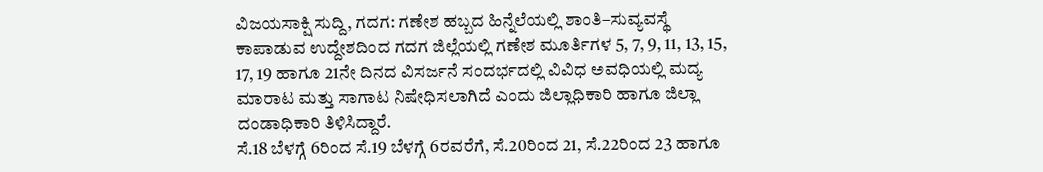ವಿಜಯಸಾಕ್ಷಿ ಸುದ್ದಿ, ಗದಗ: ಗಣೇಶ ಹಬ್ಬದ ಹಿನ್ನೆಲೆಯಲ್ಲಿ ಶಾಂತಿ–ಸುವ್ಯವಸ್ಥೆ ಕಾಪಾಡುವ ಉದ್ದೇಶದಿಂದ ಗದಗ ಜಿಲ್ಲೆಯಲ್ಲಿ ಗಣೇಶ ಮೂರ್ತಿಗಳ 5, 7, 9, 11, 13, 15, 17, 19 ಹಾಗೂ 21ನೇ ದಿನದ ವಿಸರ್ಜನೆ ಸಂದರ್ಭದಲ್ಲಿ ವಿವಿಧ ಅವಧಿಯಲ್ಲಿ ಮದ್ಯ ಮಾರಾಟ ಮತ್ತು ಸಾಗಾಟ ನಿಷೇಧಿಸಲಾಗಿದೆ ಎಂದು ಜಿಲ್ಲಾಧಿಕಾರಿ ಹಾಗೂ ಜಿಲ್ಲಾ ದಂಡಾಧಿಕಾರಿ ತಿಳಿಸಿದ್ದಾರೆ.
ಸೆ.18 ಬೆಳಗ್ಗೆ 6ರಿಂದ ಸೆ.19 ಬೆಳಗ್ಗೆ 6ರವರೆಗೆ, ಸೆ.20ರಿಂದ 21, ಸೆ.22ರಿಂದ 23 ಹಾಗೂ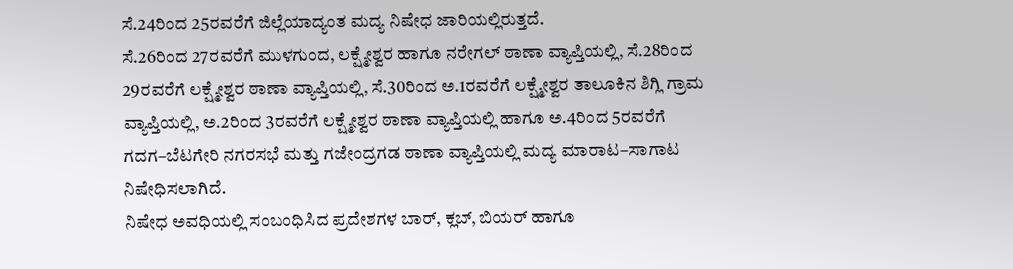ಸೆ.24ರಿಂದ 25ರವರೆಗೆ ಜಿಲ್ಲೆಯಾದ್ಯಂತ ಮದ್ಯ ನಿಷೇಧ ಜಾರಿಯಲ್ಲಿರುತ್ತದೆ.
ಸೆ.26ರಿಂದ 27ರವರೆಗೆ ಮುಳಗುಂದ, ಲಕ್ಷ್ಮೇಶ್ವರ ಹಾಗೂ ನರೇಗಲ್ ಠಾಣಾ ವ್ಯಾಪ್ತಿಯಲ್ಲಿ, ಸೆ.28ರಿಂದ 29ರವರೆಗೆ ಲಕ್ಷ್ಮೇಶ್ವರ ಠಾಣಾ ವ್ಯಾಪ್ತಿಯಲ್ಲಿ, ಸೆ.30ರಿಂದ ಅ.1ರವರೆಗೆ ಲಕ್ಷ್ಮೇಶ್ವರ ತಾಲೂಕಿನ ಶಿಗ್ಲಿ ಗ್ರಾಮ ವ್ಯಾಪ್ತಿಯಲ್ಲಿ, ಅ.2ರಿಂದ 3ರವರೆಗೆ ಲಕ್ಷ್ಮೇಶ್ವರ ಠಾಣಾ ವ್ಯಾಪ್ತಿಯಲ್ಲಿ ಹಾಗೂ ಅ.4ರಿಂದ 5ರವರೆಗೆ ಗದಗ–ಬೆಟಗೇರಿ ನಗರಸಭೆ ಮತ್ತು ಗಜೇಂದ್ರಗಡ ಠಾಣಾ ವ್ಯಾಪ್ತಿಯಲ್ಲಿ ಮದ್ಯ ಮಾರಾಟ–ಸಾಗಾಟ ನಿಷೇಧಿಸಲಾಗಿದೆ.
ನಿಷೇಧ ಅವಧಿಯಲ್ಲಿ ಸಂಬಂಧಿಸಿದ ಪ್ರದೇಶಗಳ ಬಾರ್, ಕ್ಲಬ್, ಬಿಯರ್ ಹಾಗೂ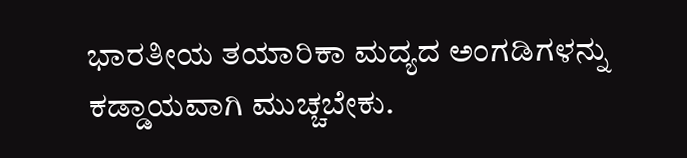ಭಾರತೀಯ ತಯಾರಿಕಾ ಮದ್ಯದ ಅಂಗಡಿಗಳನ್ನು ಕಡ್ಡಾಯವಾಗಿ ಮುಚ್ಚಬೇಕು.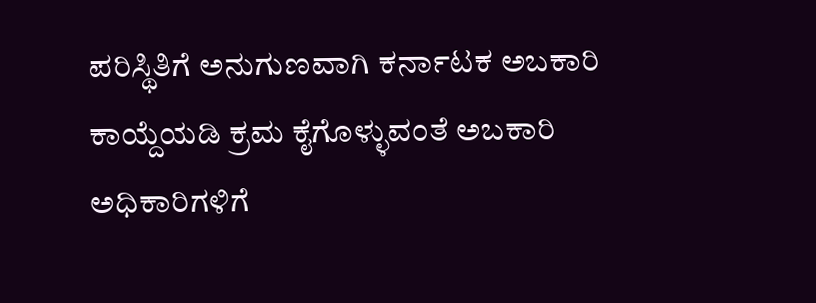ಪರಿಸ್ಥಿತಿಗೆ ಅನುಗುಣವಾಗಿ ಕರ್ನಾಟಕ ಅಬಕಾರಿ ಕಾಯ್ದೆಯಡಿ ಕ್ರಮ ಕೈಗೊಳ್ಳುವಂತೆ ಅಬಕಾರಿ ಅಧಿಕಾರಿಗಳಿಗೆ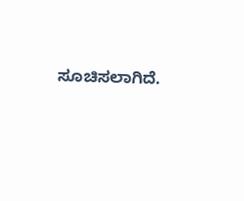ಸೂಚಿಸಲಾಗಿದೆ.